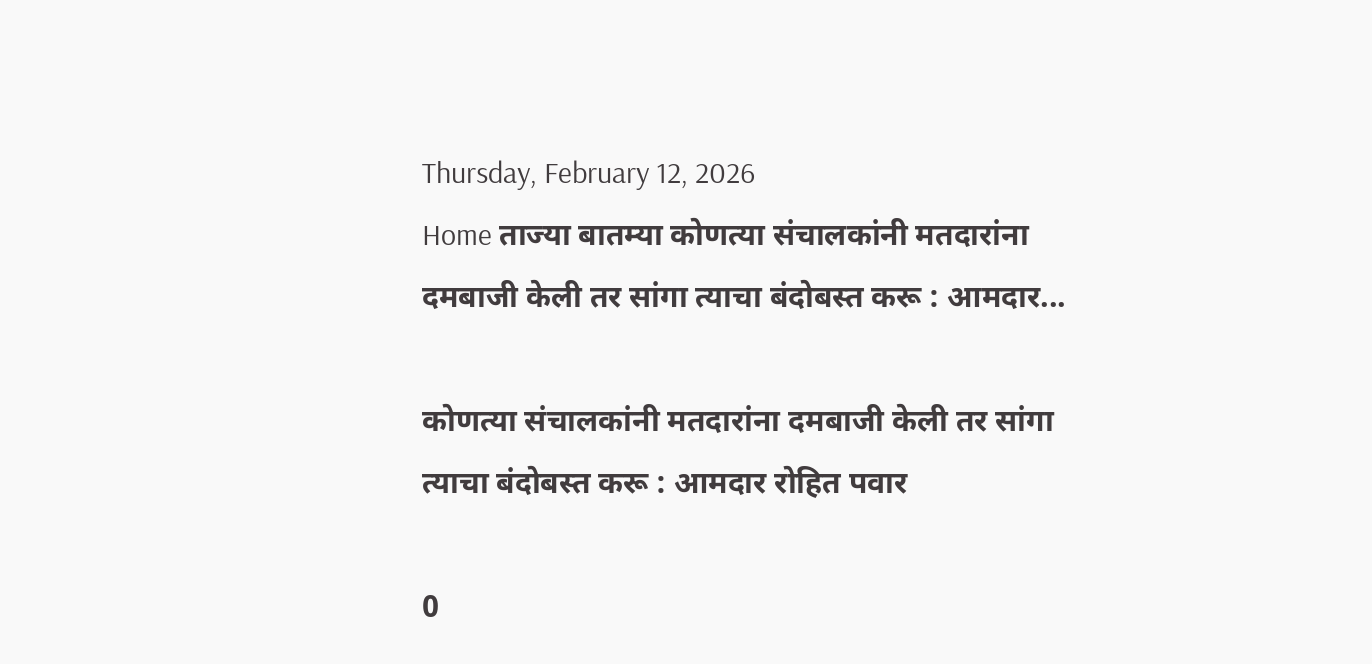Thursday, February 12, 2026
Home ताज्या बातम्या कोणत्या संचालकांनी मतदारांना दमबाजी केली तर सांगा त्याचा बंदोबस्त करू : आमदार...

कोणत्या संचालकांनी मतदारांना दमबाजी केली तर सांगा त्याचा बंदोबस्त करू : आमदार रोहित पवार

0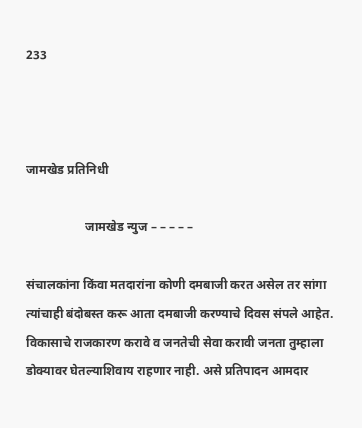233



जामखेड प्रतिनिधी

                   जामखेड न्युज – – – – –

संचालकांना किंवा मतदारांना कोणी दमबाजी करत असेल तर सांगा त्यांचाही बंदोबस्त करू आता दमबाजी करण्याचे दिवस संपले आहेत. विकासाचे राजकारण करावे व जनतेची सेवा करावी जनता तुम्हाला डोक्यावर घेतल्याशिवाय राहणार नाही. असे प्रतिपादन आमदार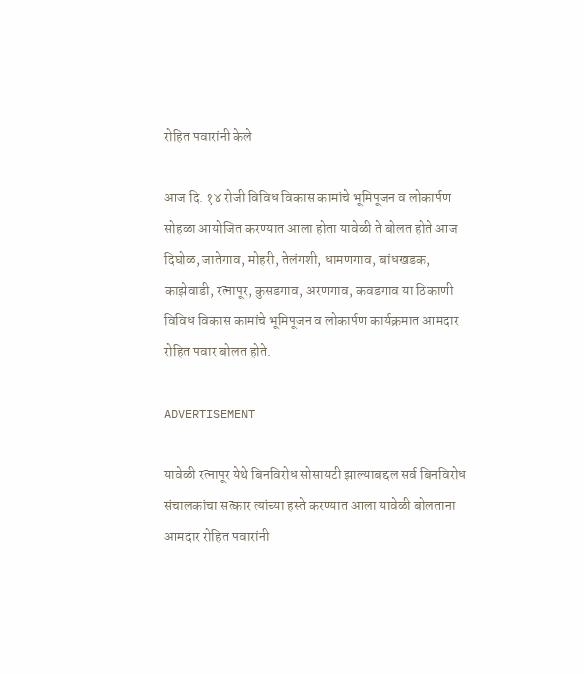रोहित पवारांनी केले

आज दि. १४ रोजी विविध विकास कामांचे भूमिपूजन व लोकार्पण सोहळा आयोजित करण्यात आला होता यावेळी ते बोलत होते आज दिघोळ, जातेगाव, मोहरी, तेलंगशी, धामणगाव, बांधखडक, काझेवाडी, रत्नापूर, कुसडगाव, अरणगाव, कवडगाव या ठिकाणी विविध विकास कामांचे भूमिपूजन व लोकार्पण कार्यक्रमात आमदार रोहित पवार बोलत होते.

ADVERTISEMENT

यावेळी रत्नापूर येथे बिनविरोध सोसायटी झाल्याबद्दल सर्व बिनविरोध संचालकांचा सत्कार त्यांच्या हस्ते करण्यात आला यावेळी बोलताना आमदार रोहित पवारांनी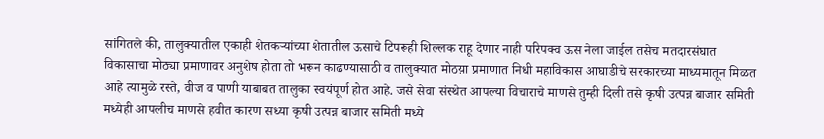सांगितले की, तालुक्यातील एकाही शेतकर्‍यांच्या शेतातील ऊसाचे टिपरूही शिल्लक राहू देणार नाही परिपक्व ऊस नेला जाईल तसेच मतदारसंघात विकासाचा मोठ्या प्रमाणावर अनुशेष होता तो भरून काढण्यासाठी व तालुक्यात मोठय़ा प्रमाणात निधी महाविकास आघाडीचे सरकारच्या माध्यमातून मिळत आहे त्यामुळे रस्ते, वीज व पाणी याबाबत तालुका स्वयंपूर्ण होत आहे. जसे सेवा संस्थेत आपल्या विचाराचे माणसे तुम्ही दिली तसे कृषी उत्पन्न बाजार समिती मध्येही आपलीच माणसे हवीत कारण सध्या कृषी उत्पन्न बाजार समिती मध्ये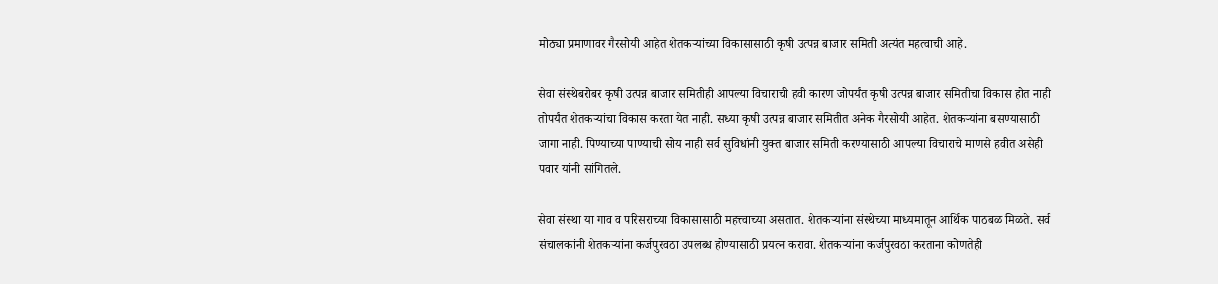मोठ्या प्रमाणावर गैरसोयी आहेत शेतकर्‍यांच्या विकासासाठी कृषी उत्पन्न बाजार समिती अत्यंत महत्वाची आहे.

सेवा संस्थेबरोबर कृषी उत्पन्न बाजार समितीही आपल्या विचाराची हवी कारण जोपर्यंत कृषी उत्पन्न बाजार समितीचा विकास होत नाही तोपर्यंत शेतकर्‍यांचा विकास करता येत नाही. सध्या कृषी उत्पन्न बाजार समितीत अनेक गैरसोयी आहेत. शेतकऱ्यांना बसण्यासाठी जागा नाही. पिण्याच्या पाण्याची सोय नाही सर्व सुविधांनी युक्त बाजार समिती करण्यासाठी आपल्या विचाराचे माणसे हवीत असेही पवार यांनी सांगितले.

सेवा संस्था या गाव व परिसराच्या विकासासाठी महत्त्वाच्या असतात. शेतकर्‍यांना संस्थेच्या माध्यमातून आर्थिक पाठबळ मिळते. सर्व संचालकांनी शेतकर्‍यांना कर्जपुरवठा उपलब्ध होण्यासाठी प्रयत्न करावा. शेतकर्‍यांना कर्जपुरवठा करताना कोणतेही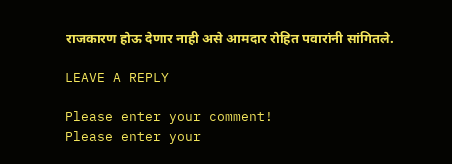राजकारण होऊ देणार नाही असे आमदार रोहित पवारांनी सांगितले.

LEAVE A REPLY

Please enter your comment!
Please enter your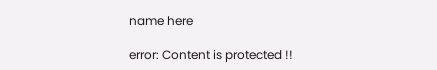name here

error: Content is protected !!